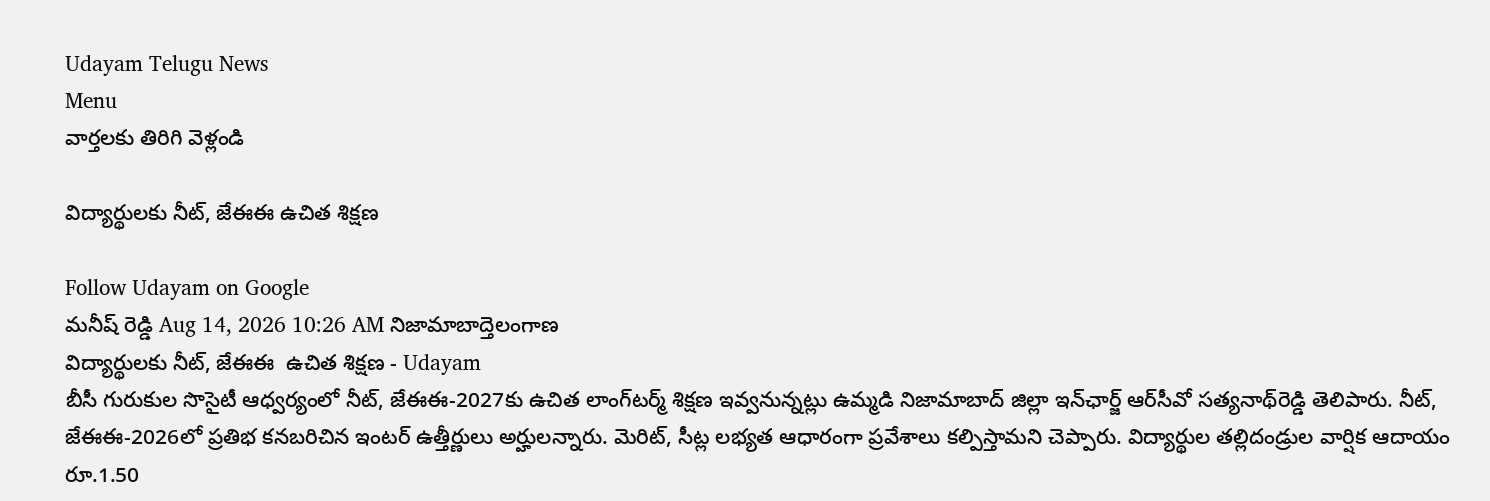Udayam Telugu News
Menu
వార్తలకు తిరిగి వెళ్లండి

విద్యార్థులకు నీట్, జేఈఈ ఉచిత శిక్షణ

Follow Udayam on Google
మనీష్ రెడ్డి Aug 14, 2026 10:26 AM నిజామాబాద్తెలంగాణ
విద్యార్థులకు నీట్, జేఈఈ  ఉచిత శిక్షణ - Udayam
బీసీ గురుకుల సొసైటీ ఆధ్వర్యంలో నీట్, జేఈఈ-2027కు ఉచిత లాంగ్‌టర్మ్ శిక్షణ ఇవ్వనున్నట్లు ఉమ్మడి నిజామాబాద్ జిల్లా ఇన్‌ఛార్జ్ ఆర్‌సీవో సత్యనాథ్‌రెడ్డి తెలిపారు. నీట్, జేఈఈ-2026లో ప్రతిభ కనబరిచిన ఇంటర్‌ ఉత్తీర్ణులు అర్హులన్నారు. మెరిట్, సీట్ల లభ్యత ఆధారంగా ప్రవేశాలు కల్పిస్తామని చెప్పారు. విద్యార్థుల తల్లిదండ్రుల వార్షిక ఆదాయం రూ.1.50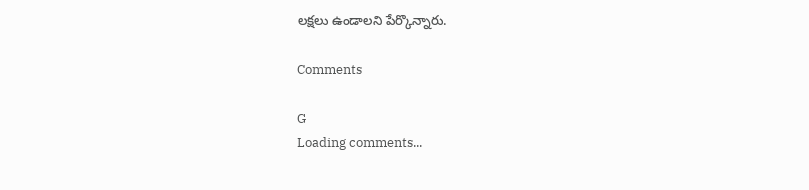లక్షలు ఉండాలని పేర్కొన్నారు.

Comments

G
Loading comments...